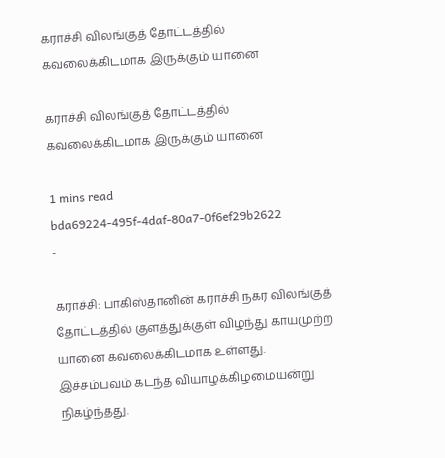கராச்சி விலங்குத் தோட்டத்தில் கவலைக்கிடமாக இருக்கும் யானை

கராச்சி விலங்குத் தோட்டத்தில் கவலைக்கிடமாக இருக்கும் யானை

1 mins read
bda69224-495f-4daf-80a7-0f6ef29b2622
-

கராச்சி: பாகிஸ்தானின் கராச்சி நகர விலங்குத் தோட்டத்தில் குளத்துக்குள் விழந்து காயமுற்ற யானை கவலைக்கிடமாக உள்ளது. இச்சம்பவம் கடந்த வியாழக்கிழமையன்று நிகழ்ந்தது.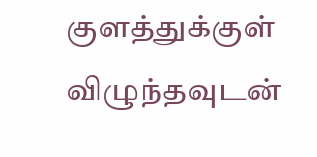குளத்துக்குள் விழுந்தவுடன்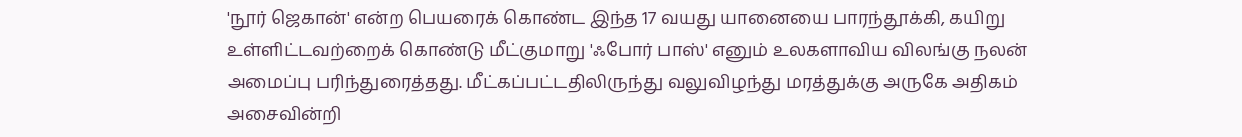'நூர் ஜெகான்' என்ற பெயரைக் கொண்ட இந்த 17 வயது யானையை பாரந்தூக்கி, கயிறு உள்ளிட்டவற்றைக் கொண்டு மீட்குமாறு 'ஃபோர் பாஸ்' எனும் உலகளாவிய விலங்கு நலன் அமைப்பு பரிந்துரைத்தது. மீட்கப்பட்டதிலிருந்து வலுவிழந்து மரத்துக்கு அருகே அதிகம் அசைவின்றி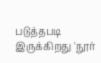படுத்தபடி இருக்கிறது 'நூர்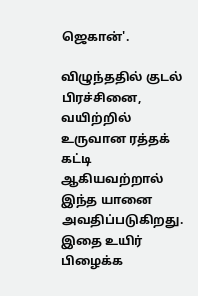ஜெகான்'.

விழுந்ததில் குடல் பிரச்சினை, வயிற்றில் உருவான ரத்தக் கட்டி ஆகியவற்றால் இந்த யானை அவதிப்படுகிறது. இதை உயிர் பிழைக்க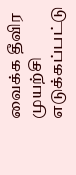வைக்க தீவிர முயற்சி எடுக்கப்பட்டு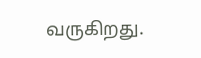வருகிறது.